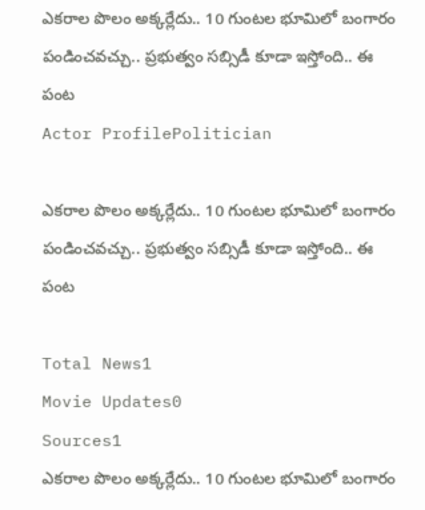ఎకరాల పొలం అక్కర్లేదు.. 10 గుంటల భూమిలో బంగారం పండించవచ్చు.. ప్రభుత్వం సబ్సిడీ కూడా ఇస్తోంది.. ఈ పంట
Actor ProfilePolitician

ఎకరాల పొలం అక్కర్లేదు.. 10 గుంటల భూమిలో బంగారం పండించవచ్చు.. ప్రభుత్వం సబ్సిడీ కూడా ఇస్తోంది.. ఈ పంట

Total News1
Movie Updates0
Sources1
ఎకరాల పొలం అక్కర్లేదు.. 10 గుంటల భూమిలో బంగారం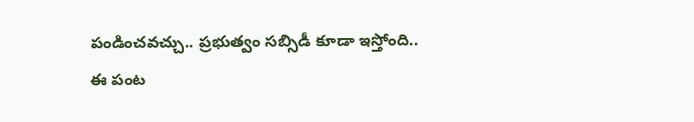పండించవచ్చు.. ప్రభుత్వం సబ్సిడీ కూడా ఇస్తోంది.. ఈ పంట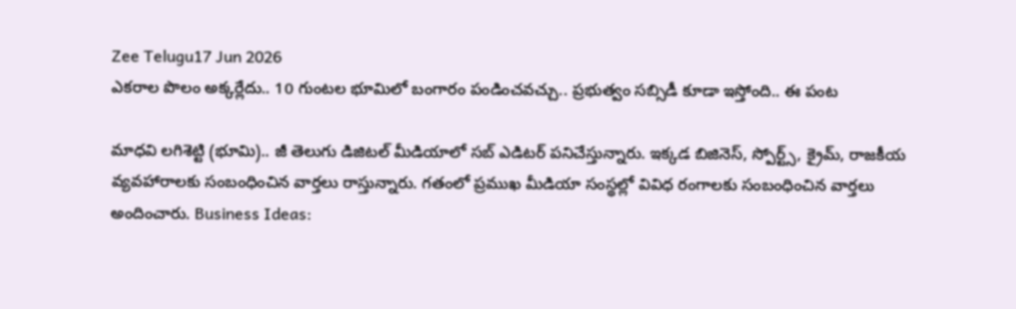Zee Telugu17 Jun 2026
ఎకరాల పొలం అక్కర్లేదు.. 10 గుంటల భూమిలో బంగారం పండించవచ్చు.. ప్రభుత్వం సబ్సిడీ కూడా ఇస్తోంది.. ఈ పంట

మాధవి లగిశెట్టి (భూమి).. జీ తెలుగు డిజిటల్ మీడియాలో సబ్ ఎడిటర్ పనిచేస్తున్నారు. ఇక్కడ బిజినెస్, స్పోర్ట్స్, క్రైమ్, రాజకీయ వ్యవహారాలకు సంబంధించిన వార్తలు రాస్తున్నారు. గతంలో ప్రముఖ మీడియా సంస్థల్లో వివిధ రంగాలకు సంబంధించిన వార్తలు అందించారు. Business Ideas: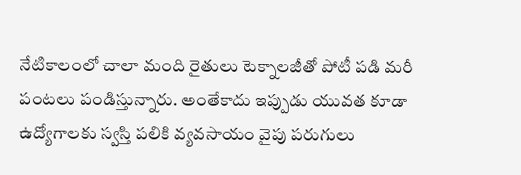నేటికాలంలో చాలా మంది రైతులు టెక్నాలజీతో పోటీ పడి మరీ పంటలు పండిస్తున్నారు. అంతేకాదు ఇప్పుడు యువత కూడా ఉద్యోగాలకు స్వస్తి పలికి వ్యవసాయం వైపు పరుగులు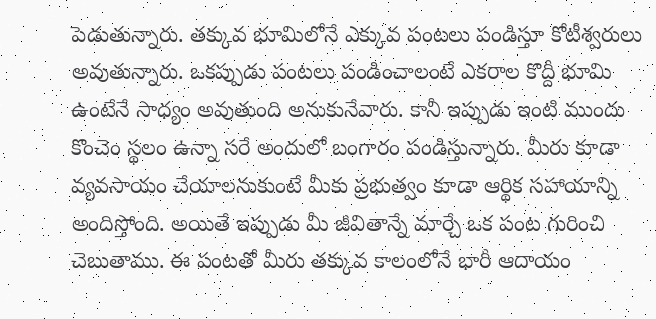పెడుతున్నారు. తక్కువ భూమిలోనే ఎక్కువ పంటలు పండిస్తూ కోటీశ్వరులు అవుతున్నారు. ఒకప్పుడు పంటలు పండించాలంటే ఎకరాల కొద్దీ భూమి ఉంటేనే సాధ్యం అవుతుంది అనుకునేవారు. కానీ ఇప్పుడు ఇంటి ముందు కొంచెం స్థలం ఉన్నా సరే అందులో బంగారం పండిస్తున్నారు. మీరు కూడా వ్యవసాయం చేయాలనుకుంటే మీకు ప్రభుత్వం కూడా ఆర్థిక సహాయాన్ని అందిస్తోంది. అయితే ఇప్పుడు మీ జీవితాన్నే మార్చే ఒక పంట గురించి చెబుతాము. ఈ పంటతో మీరు తక్కువ కాలంలోనే భారీ ఆదాయం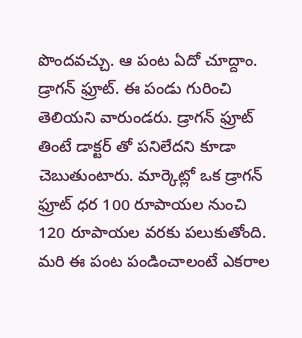పొందవచ్చు. ఆ పంట ఏదో చూద్దాం. డ్రాగన్ ఫ్రూట్. ఈ పండు గురించి తెలియని వారుండరు. డ్రాగన్ ఫ్రూట్ తింటే డాక్టర్ తో పనిలేదని కూడా చెబుతుంటారు. మార్కెట్లో ఒక డ్రాగన్ ఫ్రూట్ ధర 100 రూపాయల నుంచి 120 రూపాయల వరకు పలుకుతోంది. మరి ఈ పంట పండించాలంటే ఎకరాల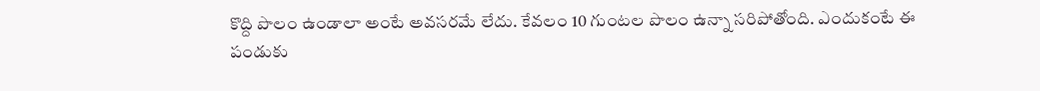కొద్ది పొలం ఉండాలా అంటే అవసరమే లేదు. కేవలం 10 గుంటల పొలం ఉన్నా సరిపోతోంది. ఎందుకంటే ఈ పండుకు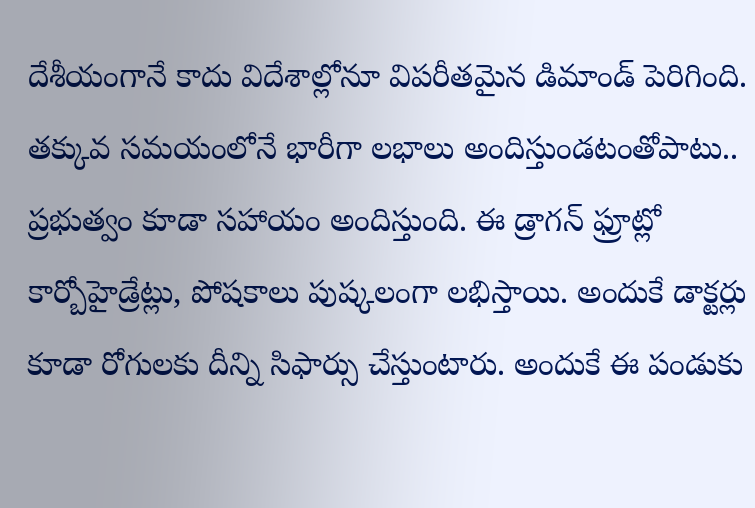దేశీయంగానే కాదు విదేశాల్లోనూ విపరీతమైన డిమాండ్ పెరిగింది. తక్కువ సమయంలోనే భారీగా లభాలు అందిస్తుండటంతోపాటు.. ప్రభుత్వం కూడా సహాయం అందిస్తుంది. ఈ డ్రాగన్ ఫ్రూట్లో కార్బోహైడ్రేట్లు, పోషకాలు పుష్కలంగా లభిస్తాయి. అందుకే డాక్టర్లు కూడా రోగులకు దీన్ని సిఫార్సు చేస్తుంటారు. అందుకే ఈ పండుకు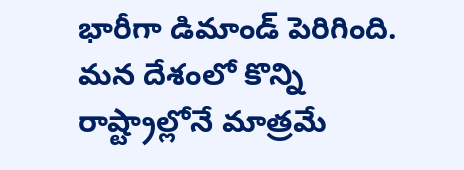భారీగా డిమాండ్ పెరిగింది. మన దేశంలో కొన్ని రాష్ట్రాల్లోనే మాత్రమే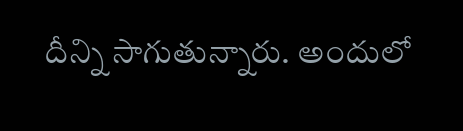దీన్ని సాగుతున్నారు. అందులో